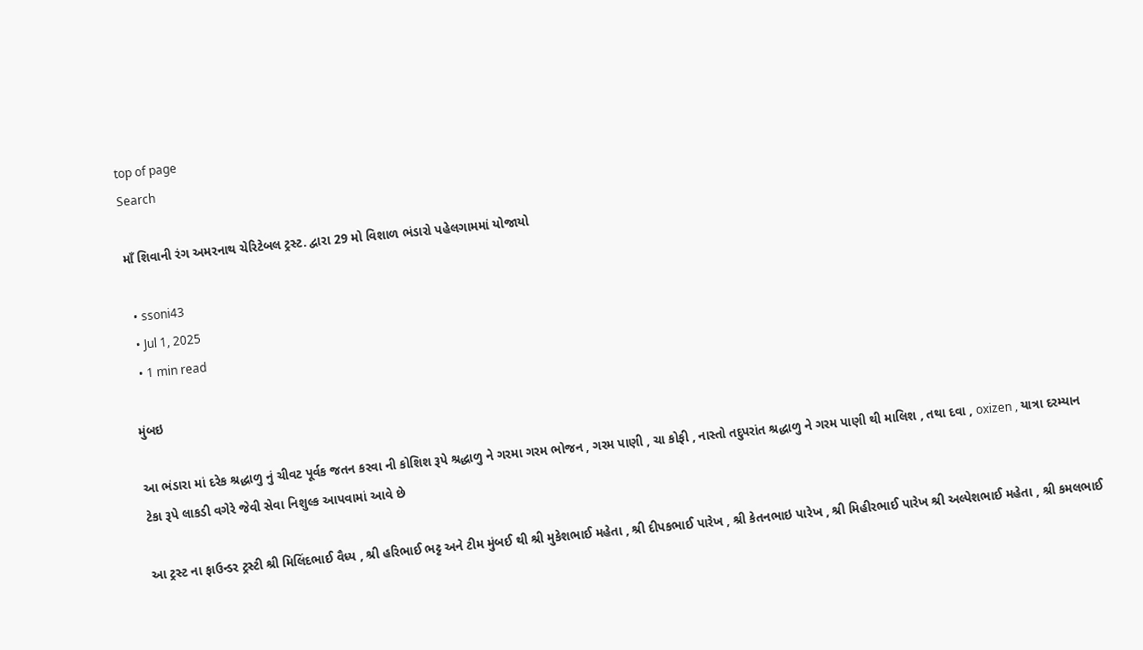top of page
Search

માઁ શિવાની રંગ અમરનાથ ચેરિટેબલ ટ્રસ્ટ. દ્વારા 29 મો વિશાળ ભંડારો પહેલગામમાં યોજાયો

  • ssoni43
  • Jul 1, 2025
  • 1 min read

મુંબઇ

આ ભંડારા માં દરેક શ્રદ્ધાળુ નું ચીવટ પૂર્વક જતન કરવા ની કોશિશ રૂપે શ્રદ્ધાળુ ને ગરમા ગરમ ભોજન , ગરમ પાણી , ચા કોફી , નાસ્તો તદુપરાંત શ્રદ્ધાળુ ને ગરમ પાણી થી માલિશ , તથા દવા , oxizen , યાત્રા દરમ્યાન ટેકા રૂપે લાકડી વગેરે જેવી સેવા નિશુલ્ક આપવામાં આવે છે

આ ટ્રસ્ટ ના ફાઉન્ડર ટ્રસ્ટી શ્રી મિલિંદભાઈ વૈધ્ય , શ્રી હરિભાઈ ભટ્ટ અને ટીમ મુંબઈ થી શ્રી મુકેશભાઈ મહેતા , શ્રી દીપકભાઈ પારેખ , શ્રી કેતનભાઇ પારેખ , શ્રી મિહીરભાઈ પારેખ શ્રી અલ્પેશભાઈ મહેતા , શ્રી કમલભાઈ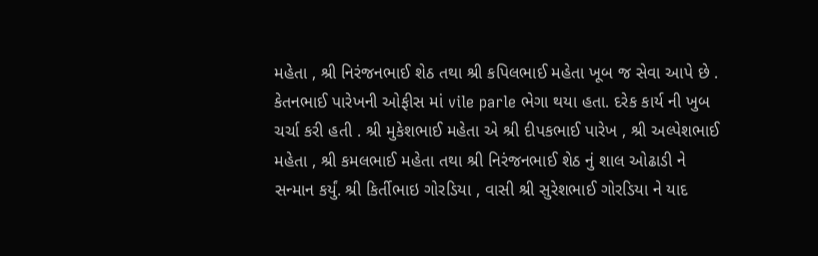મહેતા , શ્રી નિરંજનભાઈ શેઠ તથા શ્રી કપિલભાઈ મહેતા ખૂબ જ સેવા આપે છે . કેતનભાઈ પારેખની ઓફીસ માં vile parle ભેગા થયા હતા. દરેક કાર્ય ની ખુબ ચર્ચા કરી હતી . શ્રી મુકેશભાઈ મહેતા એ શ્રી દીપકભાઈ પારેખ , શ્રી અલ્પેશભાઈ મહેતા , શ્રી કમલભાઈ મહેતા તથા શ્રી નિરંજનભાઈ શેઠ નું શાલ ઓઢાડી ને સન્માન કર્યું. શ્રી કિર્તીભાઇ ગોરડિયા , વાસી શ્રી સુરેશભાઈ ગોરડિયા ને યાદ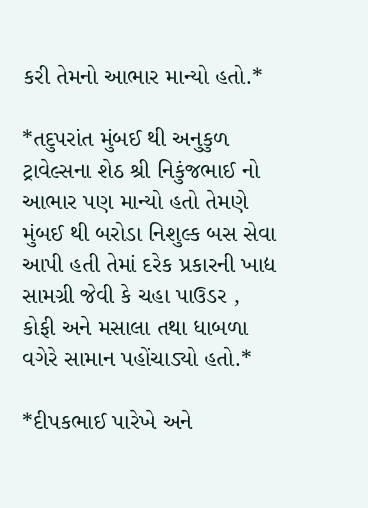કરી તેમનો આભાર માન્યો હતો.*

*તદુપરાંત મુંબઈ થી અનુકુળ ટ્રાવેલ્સના શેઠ શ્રી નિકુંજભાઈ નો આભાર પણ માન્યો હતો તેમણે મુંબઈ થી બરોડા નિશુલ્ક બસ સેવા આપી હતી તેમાં દરેક પ્રકારની ખાદ્ય સામગ્રી જેવી કે ચહા પાઉડર , કોફી અને મસાલા તથા ધાબળા વગેરે સામાન પહોંચાડ્યો હતો.*

*દીપકભાઈ પારેખે અને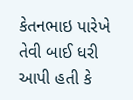કેતનભાઇ પારેખે તેવી બાઈ ધરી આપી હતી કે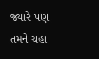જ્યારે પણ તમને ચહા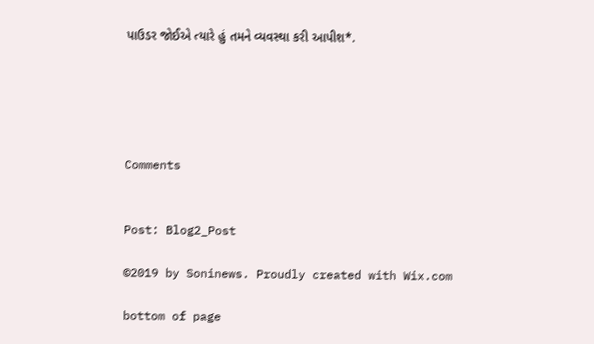પાઉડર જોઈએ ત્યારે હું તમને વ્યવસ્થા કરી આપીશ*.





Comments


Post: Blog2_Post

©2019 by Soninews. Proudly created with Wix.com

bottom of page